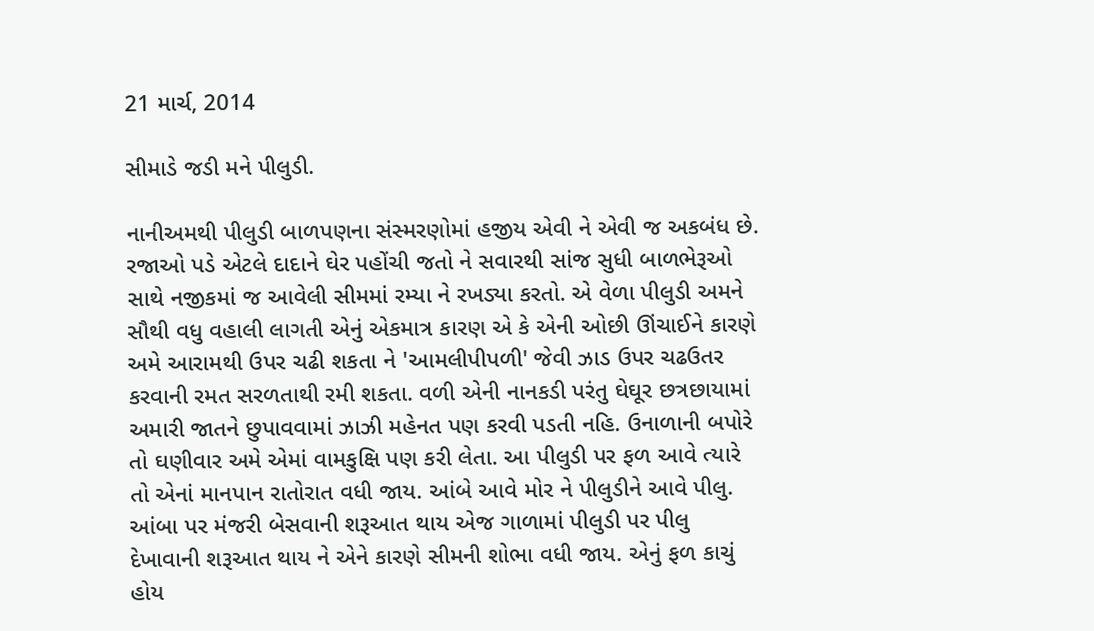21 માર્ચ, 2014

સીમાડે જડી મને પીલુડી.

નાનીઅમથી પીલુડી બાળપણના સંસ્મરણોમાં હજીય એવી ને એવી જ અકબંધ છે. રજાઓ પડે એટલે દાદાને ઘેર પહોંચી જતો ને સવારથી સાંજ સુધી બાળભેરૂઓ સાથે નજીકમાં જ આવેલી સીમમાં રમ્યા ને રખડ્યા કરતો. એ વેળા પીલુડી અમને સૌથી વધુ વહાલી લાગતી એનું એકમાત્ર કારણ એ કે એની ઓછી ઊંચાઈને કારણે અમે આરામથી ઉપર ચઢી શકતા ને 'આમલીપીપળી' જેવી ઝાડ ઉપર ચઢઉતર કરવાની રમત સરળતાથી રમી શકતા. વળી એની નાનકડી પરંતુ ઘેઘૂર છત્રછાયામાં અમારી જાતને છુપાવવામાં ઝાઝી મહેનત પણ કરવી પડતી નહિ. ઉનાળાની બપોરે તો ઘણીવાર અમે એમાં વામકુક્ષિ પણ કરી લેતા. આ પીલુડી પર ફળ આવે ત્યારે તો એનાં માનપાન રાતોરાત વધી જાય. આંબે આવે મોર ને પીલુડીને આવે પીલુ. આંબા પર મંજરી બેસવાની શરૂઆત થાય એજ ગાળામાં પીલુડી પર પીલુ દેખાવાની શરૂઆત થાય ને એને કારણે સીમની શોભા વધી જાય. એનું ફળ કાચું હોય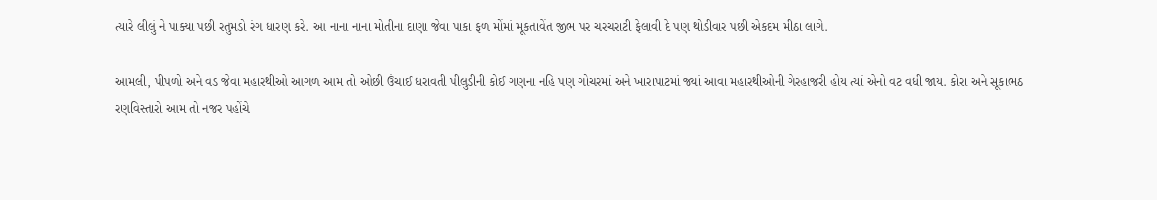ત્યારે લીલું ને પાક્યા પછી રતુમડો રંગ ધારણ કરે. આ નાના નાના મોતીના દાણા જેવા પાકા ફળ મોંમાં મૂકતાવેંત જીભ પર ચરચરાટી ફેલાવી દે પણ થોડીવાર પછી એકદમ મીઠા લાગે.

આમલી, પીપળો અને વડ જેવા મહારથીઓ આગળ આમ તો ઓછી ઉંચાઈ ધરાવતી પીલુડીની કોઈ ગણના નહિ પણ ગોચરમાં અને ખારાપાટમાં જ્યાં આવા મહારથીઓની ગેરહાજરી હોય ત્યાં એનો વટ વધી જાય. કોરા અને સૂકાભઠ રણવિસ્તારો આમ તો નજર પહોંચે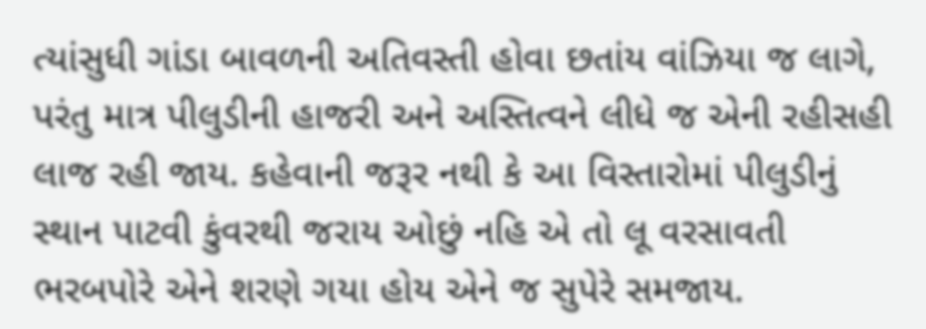ત્યાંસુધી ગાંડા બાવળની અતિવસ્તી હોવા છતાંય વાંઝિયા જ લાગે, પરંતુ માત્ર પીલુડીની હાજરી અને અસ્તિત્વને લીધે જ એની રહીસહી લાજ રહી જાય. કહેવાની જરૂર નથી કે આ વિસ્તારોમાં પીલુડીનું સ્થાન પાટવી કુંવરથી જરાય ઓછું નહિ એ તો લૂ વરસાવતી ભરબપોરે એને શરણે ગયા હોય એને જ સુપેરે સમજાય.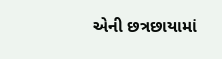એની છત્રછાયામાં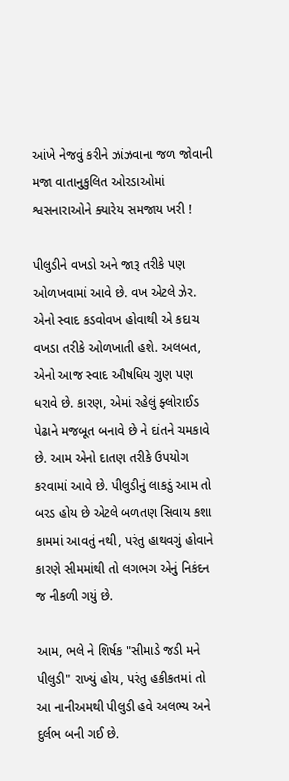આંખે નેજવું કરીને ઝાંઝવાના જળ જોવાની મજા વાતાનુકુલિત ઓરડાઓમાં શ્વસનારાઓને ક્યારેય સમજાય ખરી !

પીલુડીને વખડો અને જારૂ તરીકે પણ ઓળખવામાં આવે છે. વખ એટલે ઝેર. એનો સ્વાદ કડવોવખ હોવાથી એ કદાચ વખડા તરીકે ઓળખાતી હશે. અલબત, એનો આજ સ્વાદ ઔષધિય ગુણ પણ ધરાવે છે. કારણ, એમાં રહેલું ફ્લોરાઈડ પેઢાને મજબૂત બનાવે છે ને દાંતને ચમકાવે છે. આમ એનો દાતણ તરીકે ઉપયોગ કરવામાં આવે છે. પીલુડીનું લાકડું આમ તો બરડ હોય છે એટલે બળતણ સિવાય કશા કામમાં આવતું નથી, પરંતુ હાથવગું હોવાને કારણે સીમમાંથી તો લગભગ એનું નિકંદન જ નીકળી ગયું છે.

આમ, ભલે ને શિર્ષક "સીમાડે જડી મને પીલુડી" રાખ્યું હોય, પરંતુ હકીકતમાં તો આ નાનીઅમથી પીલુડી હવે અલભ્ય અને દુર્લભ બની ગઈ છે.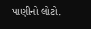પાણીનો લોટો.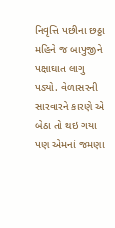નિવૃત્તિ પછીના છઠ્ઠા મહિને જ બાપુજીને પક્ષાઘાત લાગુ પડ્યો. વેળાસરની સારવારને કારણે એ બેઠા તો થઇ ગયા પણ એમનાં જમણા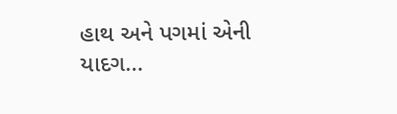હાથ અને પગમાં એની યાદગ...